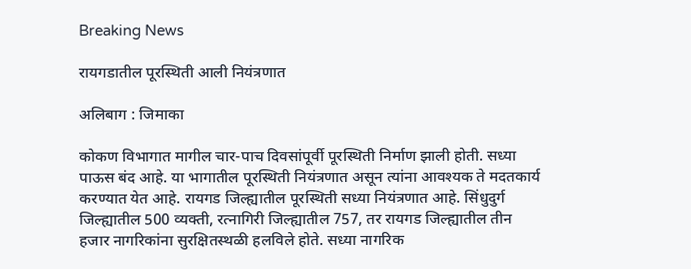Breaking News

रायगडातील पूरस्थिती आली नियंत्रणात

अलिबाग : जिमाका

कोकण विभागात मागील चार-पाच दिवसांपूर्वी पूरस्थिती निर्माण झाली होती. सध्या पाऊस बंद आहे. या भागातील पूरस्थिती नियंत्रणात असून त्यांना आवश्यक ते मदतकार्य करण्यात येत आहे. रायगड जिल्ह्यातील पूरस्थिती सध्या नियंत्रणात आहे. सिंधुदुर्ग जिल्ह्यातील 500 व्यक्ती, रत्नागिरी जिल्ह्यातील 757, तर रायगड जिल्ह्यातील तीन हजार नागरिकांना सुरक्षितस्थळी हलविले होते. सध्या नागरिक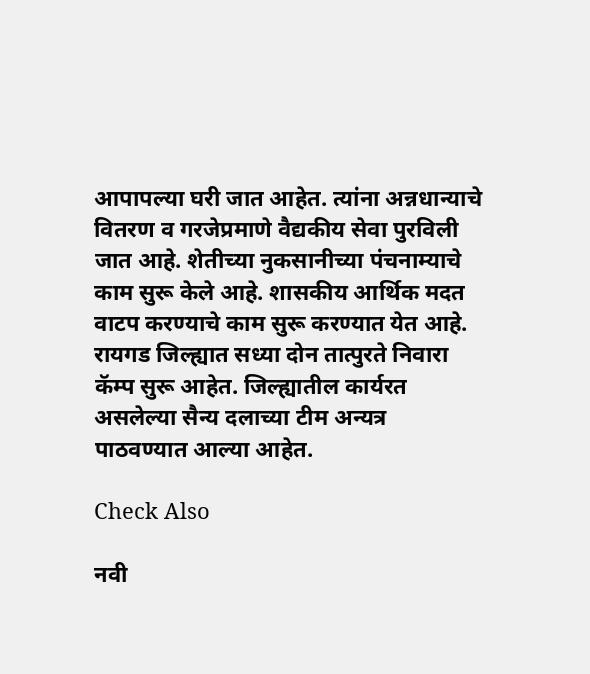आपापल्या घरी जात आहेत. त्यांना अन्नधान्याचे वितरण व गरजेप्रमाणे वैद्यकीय सेवा पुरविली जात आहे. शेतीच्या नुकसानीच्या पंचनाम्याचे काम सुरू केले आहे. शासकीय आर्थिक मदत वाटप करण्याचे काम सुरू करण्यात येत आहे. रायगड जिल्ह्यात सध्या दोन तात्पुरते निवारा कॅम्प सुरू आहेत. जिल्ह्यातील कार्यरत असलेल्या सैन्य दलाच्या टीम अन्यत्र पाठवण्यात आल्या आहेत.

Check Also

नवी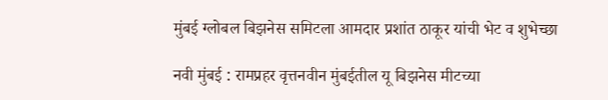मुंबई ग्लोबल बिझनेस समिटला आमदार प्रशांत ठाकूर यांची भेट व शुभेच्छा

नवी मुंबई : रामप्रहर वृत्तनवीन मुंबईतील यू बिझनेस मीटच्या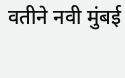वतीने नवी मुंबई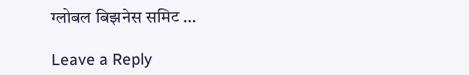ग्लोबल बिझनेस समिट …

Leave a Reply